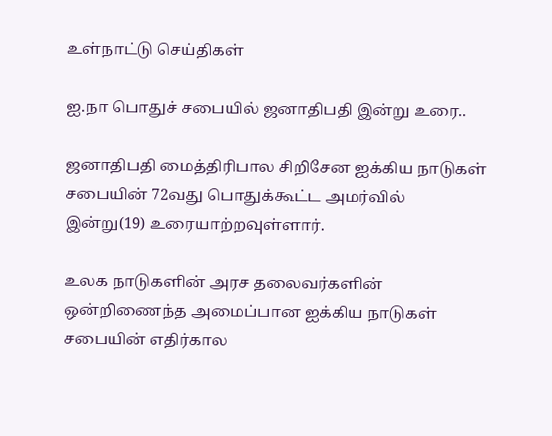உள்நாட்டு செய்திகள்

ஐ.நா பொதுச் சபையில் ஜனாதிபதி இன்று உரை..

ஜனாதிபதி மைத்திரிபால சிறிசேன ஐக்கிய நாடுகள் சபையின் 72வது பொதுக்கூட்ட அமர்வில் இன்று(19) உரையாற்றவுள்ளார்.

உலக நாடுகளின் அரச தலைவர்களின் ஒன்றிணைந்த அமைப்பான ஐக்கிய நாடுகள் சபையின் எதிர்கால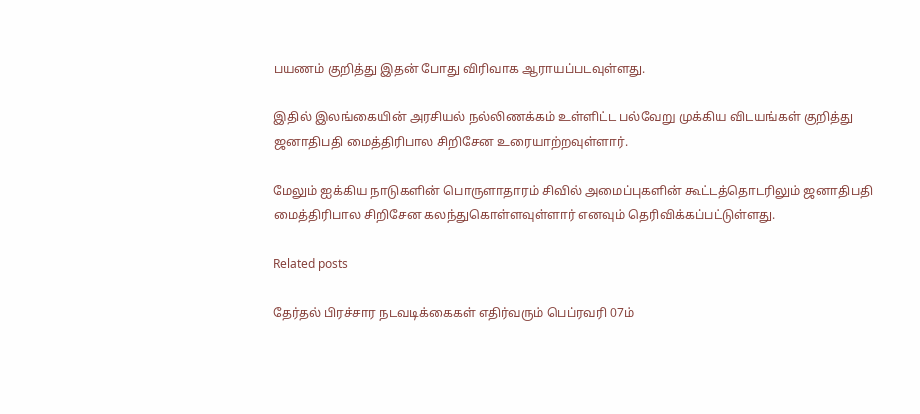பயணம் குறித்து இதன் போது விரிவாக ஆராயப்படவுள்ளது.

இதில் இலங்கையின் அரசியல் நல்லிணக்கம் உள்ளிட்ட பல்வேறு முக்கிய விடயங்கள் குறித்து ஜனாதிபதி மைத்திரிபால சிறிசேன உரையாற்றவுள்ளார்.

மேலும் ஐக்கிய நாடுகளின் பொருளாதாரம் சிவில் அமைப்புகளின் கூட்டத்தொடரிலும் ஜனாதிபதி மைத்திரிபால சிறிசேன கலந்துகொள்ளவுள்ளார் எனவும் தெரிவிக்கப்பட்டுள்ளது.

Related posts

தேர்தல் பிரச்சார நடவடிக்கைகள் எதிர்வரும் பெப்ரவரி 07ம்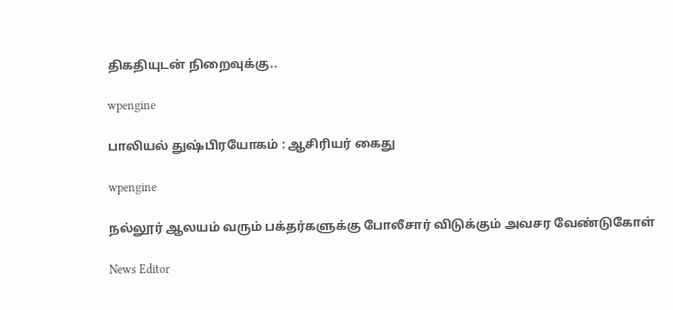திகதியுடன் நிறைவுக்கு..

wpengine

பாலியல் துஷ்பிரயோகம் : ஆசிரியர் கைது

wpengine

நல்லூர் ஆலயம் வரும் பக்தர்களுக்கு போலீசார் விடுக்கும் அவசர வேண்டுகோள்

News Editor